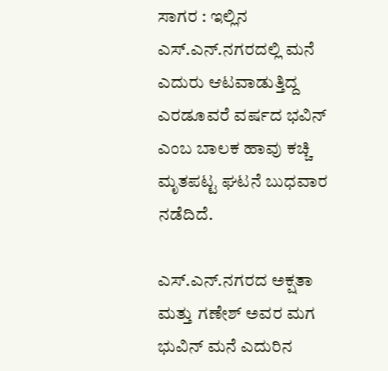ಸಾಗರ : ಇಲ್ಲಿನ ಎಸ್.ಎನ್.ನಗರದಲ್ಲಿ ಮನೆ ಎದುರು ಆಟವಾಡುತ್ತಿದ್ದ ಎರಡೂವರೆ ವರ್ಷದ ಭವಿನ್ ಎಂಬ ಬಾಲಕ ಹಾವು ಕಚ್ಚಿ ಮೃತಪಟ್ಟ ಘಟನೆ ಬುಧವಾರ ನಡೆದಿದೆ.

ಎಸ್.ಎನ್.ನಗರದ ಅಕ್ಷತಾ ಮತ್ತು ಗಣೇಶ್ ಅವರ ಮಗ ಭುವಿನ್ ಮನೆ ಎದುರಿನ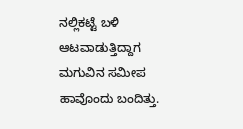ನಲ್ಲಿಕಟ್ಟೆ ಬಳಿ ಆಟವಾಡುತ್ತಿದ್ದಾಗ ಮಗುವಿನ ಸಮೀಪ ಹಾವೊಂದು ಬಂದಿತ್ತು.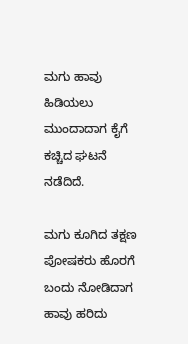ಮಗು ಹಾವು ಹಿಡಿಯಲು ಮುಂದಾದಾಗ ಕೈಗೆ ಕಚ್ಚಿದ ಘಟನೆ ನಡೆದಿದೆ.

ಮಗು ಕೂಗಿದ ತಕ್ಷಣ ಪೋಷಕರು ಹೊರಗೆ ಬಂದು ನೋಡಿದಾಗ ಹಾವು ಹರಿದು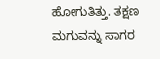ಹೋಗುತಿತ್ತು. ತಕ್ಷಣ ಮಗುವನ್ನು ಸಾಗರ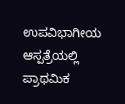ಉಪವಿಭಾಗೀಯ ಆಸ್ಪತ್ರೆಯಲ್ಲಿ ಪ್ರಾಥಮಿಕ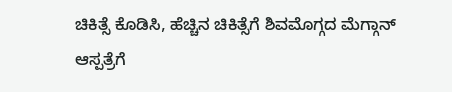ಚಿಕಿತ್ಸೆ ಕೊಡಿಸಿ, ಹೆಚ್ಚಿನ ಚಿಕಿತ್ಸೆಗೆ ಶಿವಮೊಗ್ಗದ ಮೆಗ್ಗಾನ್ ಆಸ್ಪತ್ರೆಗೆ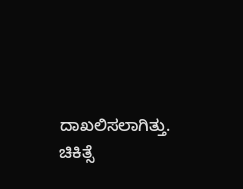ದಾಖಲಿಸಲಾಗಿತ್ತು. ಚಿಕಿತ್ಸೆ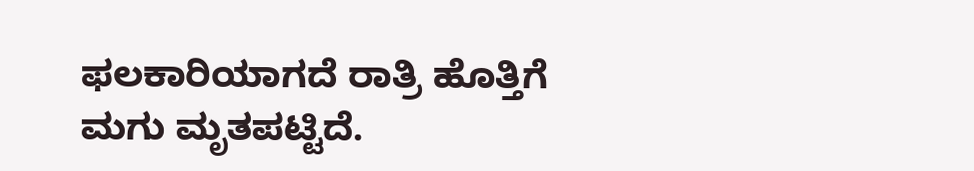ಫಲಕಾರಿಯಾಗದೆ ರಾತ್ರಿ ಹೊತ್ತಿಗೆ ಮಗು ಮೃತಪಟ್ಟಿದೆ.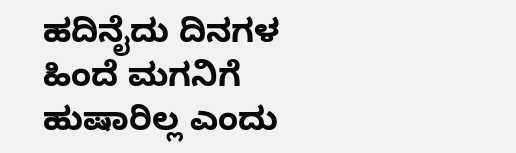ಹದಿನೈದು ದಿನಗಳ ಹಿಂದೆ ಮಗನಿಗೆ ಹುಷಾರಿಲ್ಲ ಎಂದು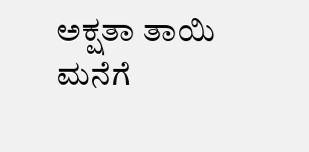ಅಕ್ಷತಾ ತಾಯಿ ಮನೆಗೆ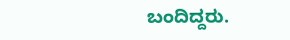ಬಂದಿದ್ದರು.